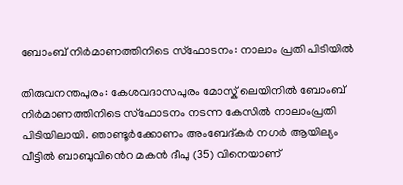ബോംബ്‌ നിര്‍മാണത്തിനിടെ സ്ഫോടനം: നാലാം പ്രതി പിടിയില്‍

തിരുവനന്തപുരം: കേശവദാസപുരം മോസ്ക് ലെയിനിൽ ബോംബ് നിർമാണത്തിനിടെ സ്ഫോടനം നടന്ന കേസിൽ നാലാംപ്രതി പിടിയിലായി. ഞാണ്ടൂർക്കോണം അംബേദ്കർ നഗർ ആയില്യം വീട്ടിൽ ബാബുവിൻെറ മകൻ ദീപു (35) വിനെയാണ്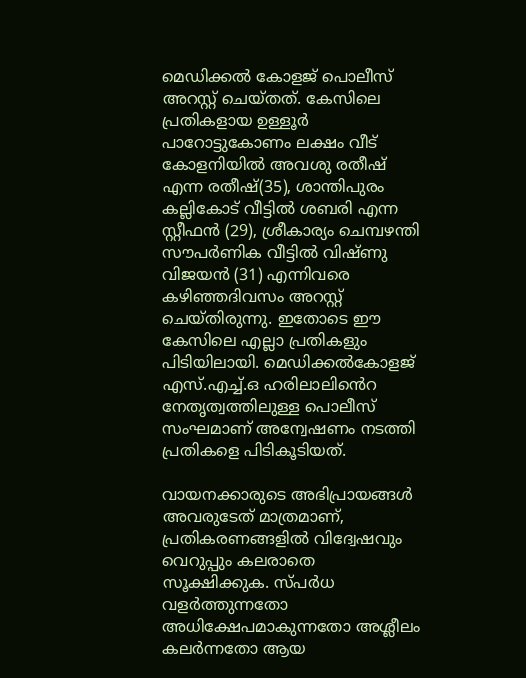മെഡിക്കൽ കോളജ് പൊലീസ് അറസ്റ്റ് ചെയ്തത്. കേസിലെ പ്രതികളായ ഉള്ളൂര്‍ പാറോട്ടുകോണം ലക്ഷം വീട് കോളനിയില്‍ അവശു രതീഷ്‌ എന്ന രതീഷ്‌(35), ശാന്തിപുരം കല്ലികോട് വീട്ടില്‍ ശബരി എന്ന സ്റ്റീഫന്‍ (29), ശ്രീകാര്യം ചെമ്പഴന്തി സൗപർണിക വീട്ടിൽ വിഷ്ണു വിജയൻ (31) എന്നിവരെ കഴിഞ്ഞദിവസം അറസ്റ്റ് ചെയ്തിരുന്നു. ഇതോടെ ഈ കേസിലെ എല്ലാ പ്രതികളും പിടിയിലായി. മെഡിക്കല്‍കോളജ് എസ്.എച്ച്.ഒ ഹരിലാലിൻെറ നേതൃത്വത്തിലുള്ള പൊലീസ് സംഘമാണ് അന്വേഷണം നടത്തി പ്രതികളെ പിടികൂടിയത്.

വായനക്കാരുടെ അഭിപ്രായങ്ങള്‍ അവരുടേത് മാത്രമാണ്, പ്രതികരണങ്ങളിൽ വിദ്വേഷവും വെറുപ്പും കലരാതെ സൂക്ഷിക്കുക. സ്പർധ വളർത്തുന്നതോ അധിക്ഷേപമാകുന്നതോ അശ്ലീലം കലർന്നതോ ആയ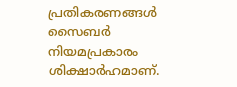പ്രതികരണങ്ങൾ സൈബർ നിയമപ്രകാരം ശിക്ഷാർഹമാണ്.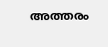അത്തരം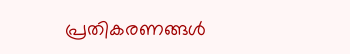പ്രതികരണങ്ങൾ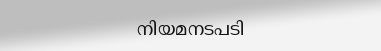നിയമനടപടി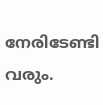നേരിടേണ്ടി വരും.